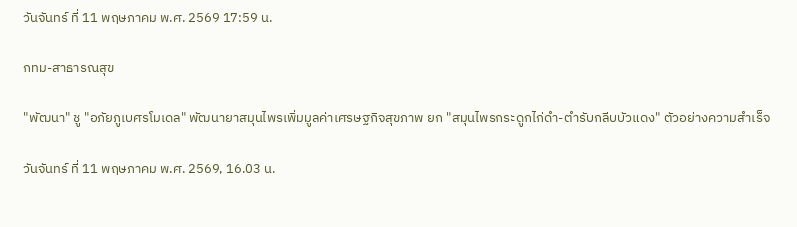วันจันทร์ ที่ 11 พฤษภาคม พ.ศ. 2569 17:59 น.

กทม-สาธารณสุข

"พัฒนา" ชู "อภัยภูเบศรโมเดล" พัฒนายาสมุนไพรเพิ่มมูลค่าเศรษฐกิจสุขภาพ ยก "สมุนไพรกระดูกไก่ดำ-ตำรับกลีบบัวแดง" ตัวอย่างความสำเร็จ

วันจันทร์ ที่ 11 พฤษภาคม พ.ศ. 2569, 16.03 น.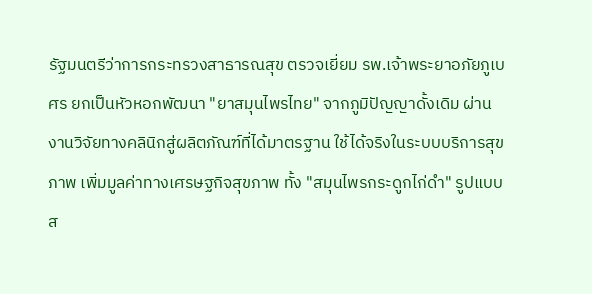รัฐมนตรีว่าการกระทรวงสาธารณสุข ตรวจเยี่ยม รพ.เจ้าพระยาอภัยภูเบศร ยกเป็นหัวหอกพัฒนา "ยาสมุนไพรไทย" จากภูมิปัญญาดั้งเดิม ผ่านงานวิจัยทางคลินิกสู่ผลิตภัณฑ์ที่ได้มาตรฐาน ใช้ได้จริงในระบบบริการสุขภาพ เพิ่มมูลค่าทางเศรษฐกิจสุขภาพ ทั้ง "สมุนไพรกระดูกไก่ดำ" รูปแบบส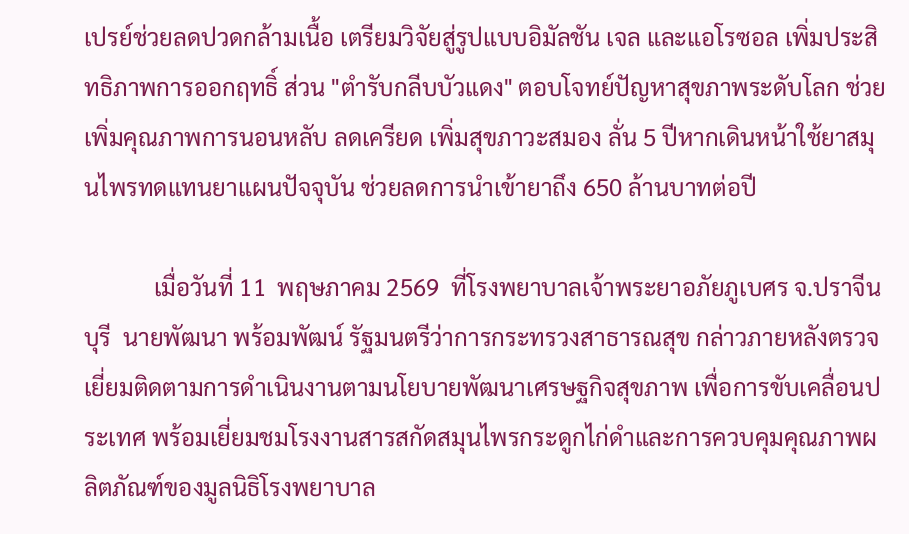เปรย์ช่วยลดปวดกล้ามเนื้อ เตรียมวิจัยสู่รูปแบบอิมัลชัน เจล และแอโรซอล เพิ่มประสิทธิภาพการออกฤทธิ์ ส่วน "ตำรับกลีบบัวแดง" ตอบโจทย์ปัญหาสุขภาพระดับโลก ช่วยเพิ่มคุณภาพการนอนหลับ ลดเครียด เพิ่มสุขภาวะสมอง ลั่น 5 ปีหากเดินหน้าใช้ยาสมุนไพรทดแทนยาแผนปัจจุบัน ช่วยลดการนำเข้ายาถึง 650 ล้านบาทต่อปี

            เมื่อวันที่ 11  พฤษภาคม 2569  ที่โรงพยาบาลเจ้าพระยาอภัยภูเบศร จ.ปราจีนบุรี  นายพัฒนา พร้อมพัฒน์ รัฐมนตรีว่าการกระทรวงสาธารณสุข กล่าวภายหลังตรวจเยี่ยมติดตามการดำเนินงานตามนโยบายพัฒนาเศรษฐกิจสุขภาพ เพื่อการขับเคลื่อนประเทศ พร้อมเยี่ยมชมโรงงานสารสกัดสมุนไพรกระดูกไก่ดำและการควบคุมคุณภาพผลิตภัณฑ์ของมูลนิธิโรงพยาบาล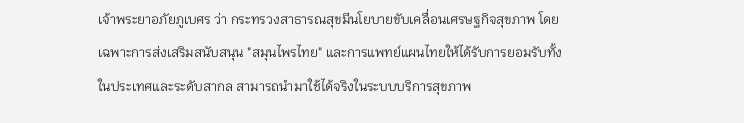เจ้าพระยาอภัยภูเบศร ว่า กระทรวงสาธารณสุขมีนโยบายขับเคลื่อนเศรษฐกิจสุขภาพ โดยเฉพาะการส่งเสริมสนับสนุน "สมุนไพรไทย" และการแพทย์แผนไทยให้ได้รับการยอมรับทั้งในประเทศและระดับสากล สามารถนำมาใช้ได้จริงในระบบบริการสุขภาพ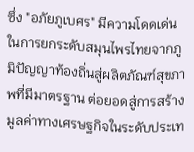ซึ่ง "อภัยภูเบศร" มีความโดดเด่นในการยกระดับสมุนไพรไทยจากภูมิปัญญาท้องถิ่นสู่ผลิตภัณฑ์สุขภาพที่มีมาตรฐาน ต่อยอดสู่การสร้างมูลค่าทางเศรษฐกิจในระดับประเท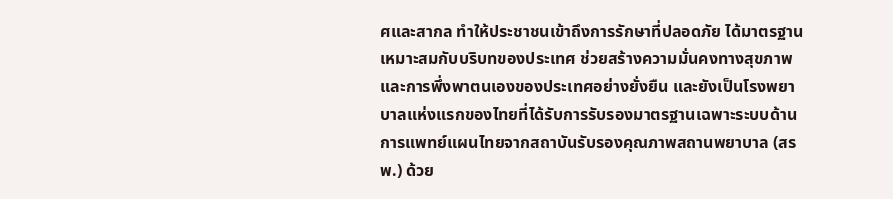ศและสากล ทำให้ประชาชนเข้าถึงการรักษาที่ปลอดภัย ได้มาตรฐาน เหมาะสมกับบริบทของประเทศ ช่วยสร้างความมั่นคงทางสุขภาพและการพึ่งพาตนเองของประเทศอย่างยั่งยืน และยังเป็นโรงพยาบาลแห่งแรกของไทยที่ได้รับการรับรองมาตรฐานเฉพาะระบบด้านการแพทย์แผนไทยจากสถาบันรับรองคุณภาพสถานพยาบาล (สรพ.) ด้วย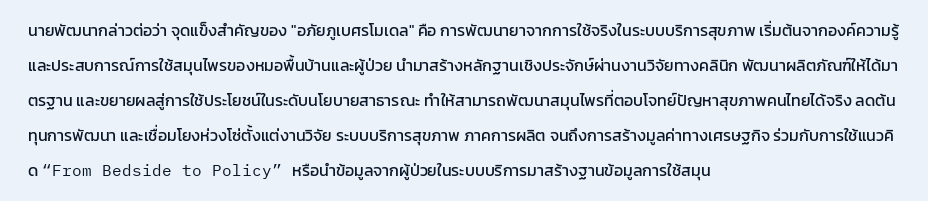นายพัฒนากล่าวต่อว่า จุดแข็งสำคัญของ "อภัยภูเบศรโมเดล" คือ การพัฒนายาจากการใช้จริงในระบบบริการสุขภาพ เริ่มต้นจากองค์ความรู้และประสบการณ์การใช้สมุนไพรของหมอพื้นบ้านและผู้ป่วย นำมาสร้างหลักฐานเชิงประจักษ์ผ่านงานวิจัยทางคลินิก พัฒนาผลิตภัณฑ์ให้ได้มาตรฐาน และขยายผลสู่การใช้ประโยชน์ในระดับนโยบายสาธารณะ ทำให้สามารถพัฒนาสมุนไพรที่ตอบโจทย์ปัญหาสุขภาพคนไทยได้จริง ลดต้นทุนการพัฒนา และเชื่อมโยงห่วงโซ่ตั้งแต่งานวิจัย ระบบบริการสุขภาพ ภาคการผลิต จนถึงการสร้างมูลค่าทางเศรษฐกิจ ร่วมกับการใช้แนวคิด “From Bedside to Policy” หรือนำข้อมูลจากผู้ป่วยในระบบบริการมาสร้างฐานข้อมูลการใช้สมุน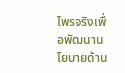ไพรจริงเพื่อพัฒนานโยบายด้าน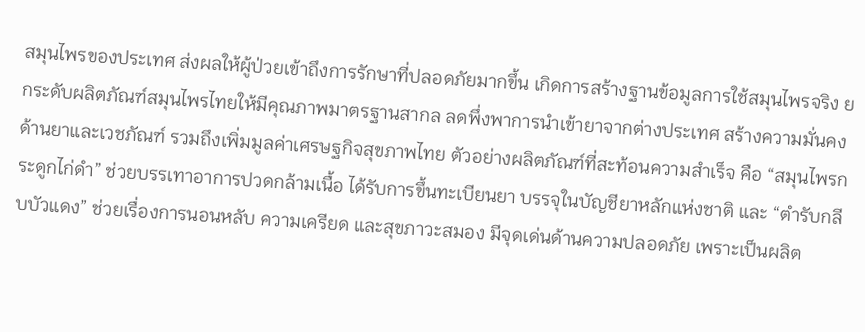สมุนไพรของประเทศ ส่งผลให้ผู้ป่วยเข้าถึงการรักษาที่ปลอดภัยมากขึ้น เกิดการสร้างฐานข้อมูลการใช้สมุนไพรจริง ยกระดับผลิตภัณฑ์สมุนไพรไทยให้มีคุณภาพมาตรฐานสากล ลดพึ่งพาการนำเข้ายาจากต่างประเทศ สร้างความมั่นคงด้านยาและเวชภัณฑ์ รวมถึงเพิ่มมูลค่าเศรษฐกิจสุขภาพไทย ตัวอย่างผลิตภัณฑ์ที่สะท้อนความสำเร็จ คือ “สมุนไพรกระดูกไก่ดำ” ช่วยบรรเทาอาการปวดกล้ามเนื้อ ได้รับการขึ้นทะเบียนยา บรรจุในบัญชียาหลักแห่งชาติ และ “ตำรับกลีบบัวแดง” ช่วยเรื่องการนอนหลับ ความเครียด และสุขภาวะสมอง มีจุดเด่นด้านความปลอดภัย เพราะเป็นผลิต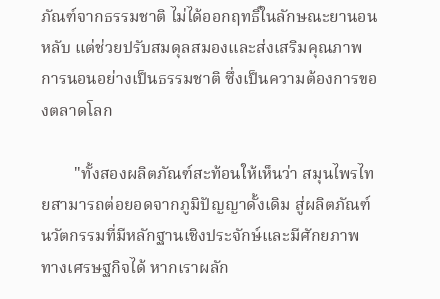ภัณฑ์จากธรรมชาติ ไม่ได้ออกฤทธิ์ในลักษณะยานอนหลับ แต่ช่วยปรับสมดุลสมองและส่งเสริมคุณภาพการนอนอย่างเป็นธรรมชาติ ซึ่งเป็นความต้องการของตลาดโลก

        "ทั้งสองผลิตภัณฑ์สะท้อนให้เห็นว่า สมุนไพรไทยสามารถต่อยอดจากภูมิปัญญาดั้งเดิม สู่ผลิตภัณฑ์นวัตกรรมที่มีหลักฐานเชิงประจักษ์และมีศักยภาพทางเศรษฐกิจได้ หากเราผลัก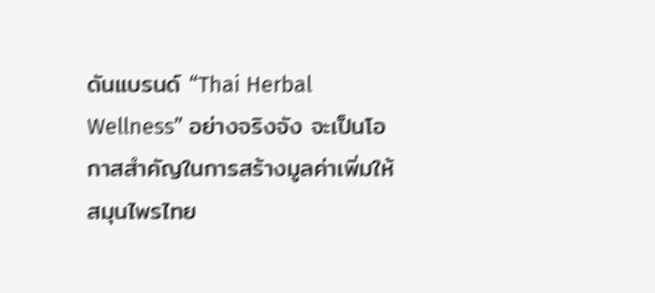ดันแบรนด์ “Thai Herbal Wellness” อย่างจริงจัง จะเป็นโอกาสสำคัญในการสร้างมูลค่าเพิ่มให้สมุนไพรไทย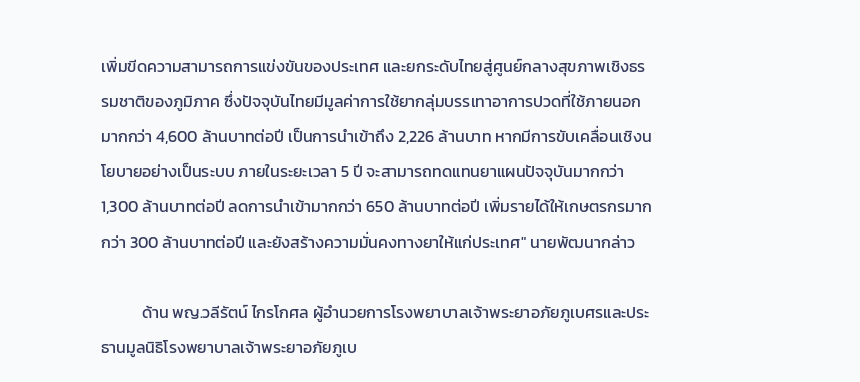เพิ่มขีดความสามารถการแข่งขันของประเทศ และยกระดับไทยสู่ศูนย์กลางสุขภาพเชิงธรรมชาติของภูมิภาค ซึ่งปัจจุบันไทยมีมูลค่าการใช้ยากลุ่มบรรเทาอาการปวดที่ใช้ภายนอก มากกว่า 4,600 ล้านบาทต่อปี เป็นการนำเข้าถึง 2,226 ล้านบาท หากมีการขับเคลื่อนเชิงนโยบายอย่างเป็นระบบ ภายในระยะเวลา 5 ปี จะสามารถทดแทนยาแผนปัจจุบันมากกว่า 1,300 ล้านบาทต่อปี ลดการนำเข้ามากกว่า 650 ล้านบาทต่อปี เพิ่มรายได้ให้เกษตรกรมากกว่า 300 ล้านบาทต่อปี และยังสร้างความมั่นคงทางยาให้แก่ประเทศ" นายพัฒนากล่าว

           ด้าน พญ.วลีรัตน์ ไกรโกศล ผู้อำนวยการโรงพยาบาลเจ้าพระยาอภัยภูเบศรและประธานมูลนิธิโรงพยาบาลเจ้าพระยาอภัยภูเบ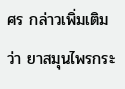ศร กล่าวเพิ่มเติมว่า ยาสมุนไพรกระ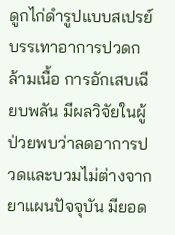ดูกไก่ดำรูปแบบสเปรย์ บรรเทาอาการปวดกล้ามเนื้อ การอักเสบเฉียบพลัน มีผลวิจัยในผู้ป่วยพบว่าลดอาการปวดและบวมไม่ต่างจากยาแผนปัจจุบัน มียอด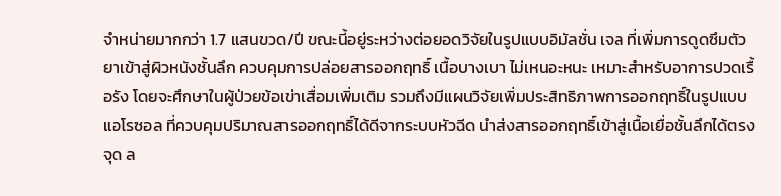จำหน่ายมากกว่า 1.7 แสนขวด/ปี ขณะนี้อยู่ระหว่างต่อยอดวิจัยในรูปแบบอิมัลชั่น เจล ที่เพิ่มการดูดซึมตัวยาเข้าสู่ผิวหนังชั้นลึก ควบคุมการปล่อยสารออกฤทธิ์ เนื้อบางเบา ไม่เหนอะหนะ เหมาะสำหรับอาการปวดเรื้อรัง โดยจะศึกษาในผู้ป่วยข้อเข่าเสื่อมเพิ่มเติม รวมถึงมีแผนวิจัยเพิ่มประสิทธิภาพการออกฤทธิ์ในรูปแบบแอโรซอล ที่ควบคุมปริมาณสารออกฤทธิ์ได้ดีจากระบบหัวฉีด นำส่งสารออกฤทธิ์เข้าสู่เนื้อเยื่อชั้นลึกได้ตรงจุด ล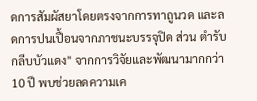ดการสัมผัสยาโดยตรงจากการทาถูนวด และลดการปนเปื้อนจากภาชนะบรรจุปิด ส่วน ตำรับกลีบบัวแดง" จากการวิจัยและพัฒนามากกว่า 10 ปี พบช่วยลดความเค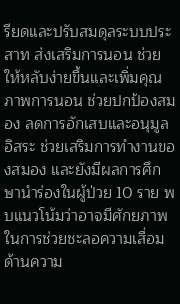รียดและปรับสมดุลระบบประสาท ส่งเสริมการนอน ช่วยให้หลับง่ายขึ้นและเพิ่มคุณภาพการนอน ช่วยปกป้องสมอง ลดการอักเสบและอนุมูลอิสระ ช่วยเสริมการทำงานของสมอง และยังมีผลการศึกษานำร่องในผู้ป่วย 10 ราย พบแนวโน้มว่าอาจมีศักยภาพในการช่วยชะลอความเสื่อมด้านความ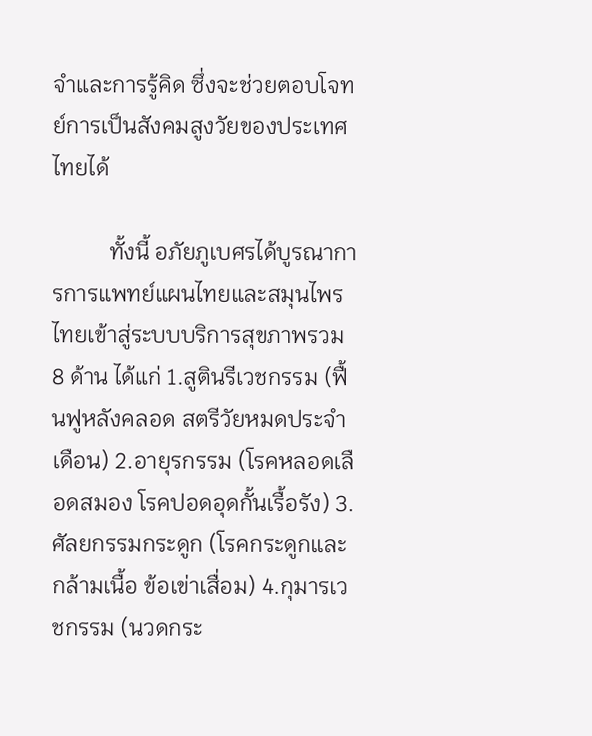จำและการรู้คิด ซึ่งจะช่วยตอบโจทย์การเป็นสังคมสูงวัยของประเทศไทยได้

          ทั้งนี้ อภัยภูเบศรได้บูรณาการการแพทย์แผนไทยและสมุนไพรไทยเข้าสู่ระบบบริการสุขภาพรวม 8 ด้าน ได้แก่ 1.สูตินรีเวชกรรม (ฟื้นฟูหลังคลอด สตรีวัยหมดประจำเดือน) 2.อายุรกรรม (โรคหลอดเลือดสมอง โรคปอดอุดกั้นเรื้อรัง) 3.ศัลยกรรมกระดูก (โรคกระดูกและกล้ามเนื้อ ข้อเข่าเสื่อม) 4.กุมารเวชกรรม (นวดกระ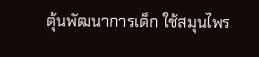ตุ้นพัฒนาการเด็ก ใช้สมุนไพร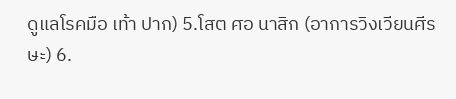ดูแลโรคมือ เท้า ปาก) 5.โสต ศอ นาสิก (อาการวิงเวียนศีรษะ) 6.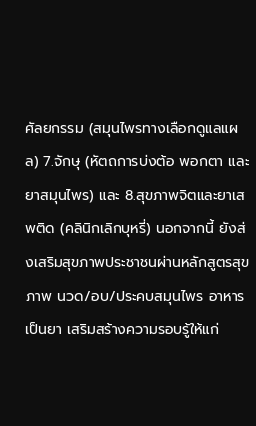ศัลยกรรม (สมุนไพรทางเลือกดูแลแผล) 7.จักษุ (หัตถการบ่งต้อ พอกตา และยาสมุนไพร) และ 8.สุขภาพจิตและยาเสพติด (คลินิกเลิกบุหรี่) นอกจากนี้ ยังส่งเสริมสุขภาพประชาชนผ่านหลักสูตรสุขภาพ นวด/อบ/ประคบสมุนไพร อาหารเป็นยา เสริมสร้างความรอบรู้ให้แก่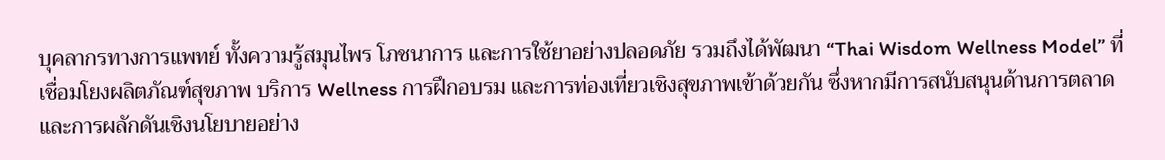บุคลากรทางการแพทย์ ทั้งความรู้สมุนไพร โภชนาการ และการใช้ยาอย่างปลอดภัย รวมถึงได้พัฒนา “Thai Wisdom Wellness Model” ที่เชื่อมโยงผลิตภัณฑ์สุขภาพ บริการ Wellness การฝึกอบรม และการท่องเที่ยวเชิงสุขภาพเข้าด้วยกัน ซึ่งหากมีการสนับสนุนด้านการตลาดและการผลักดันเชิงนโยบายอย่าง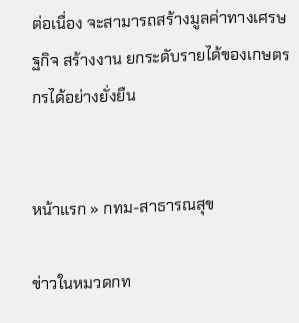ต่อเนื่อง จะสามารถสร้างมูลค่าทางเศรษฐกิจ สร้างงาน ยกระดับรายได้ของเกษตรกรได้อย่างยั่งยืน


หน้าแรก » กทม-สาธารณสุข

ข่าวในหมวดกท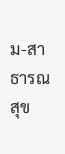ม-สาธารณสุข